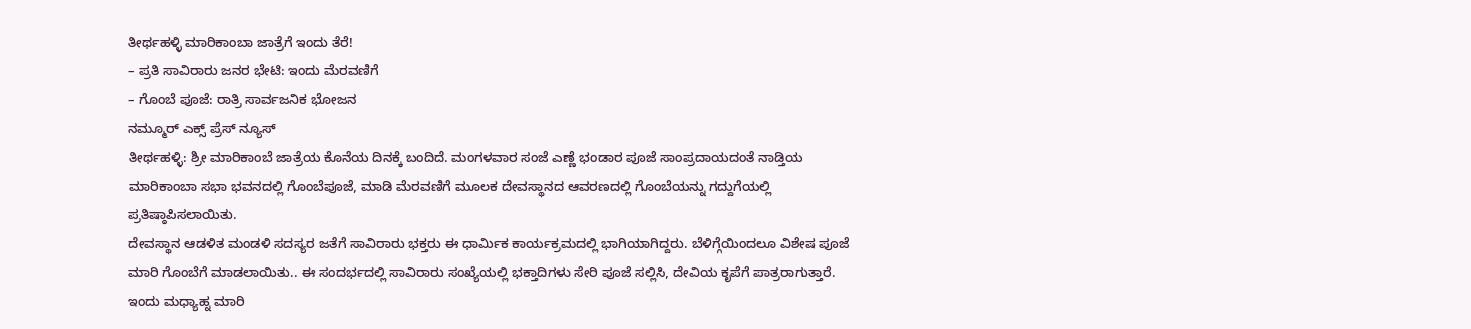ತೀರ್ಥಹಳ್ಳಿ ಮಾರಿಕಾಂಬಾ ಜಾತ್ರೆಗೆ ಇಂದು ತೆರೆ!
– ಪ್ರತಿ ಸಾವಿರಾರು ಜನರ ಭೇಟಿ: ಇಂದು ಮೆರವಣಿಗೆ
– ಗೊಂಬೆ ಪೂಜೆ: ರಾತ್ರಿ ಸಾರ್ವಜನಿಕ ಭೋಜನ
ನಮ್ಮೂರ್ ಎಕ್ಸ್ ಪ್ರೆಸ್ ನ್ಯೂಸ್
ತೀರ್ಥಹಳ್ಳಿ: ಶ್ರೀ ಮಾರಿಕಾಂಬೆ ಜಾತ್ರೆಯ ಕೊನೆಯ ದಿನಕ್ಕೆ ಬಂದಿದೆ. ಮಂಗಳವಾರ ಸಂಜೆ ಎಣ್ಣೆ ಭಂಡಾರ ಪೂಜೆ ಸಾಂಪ್ರದಾಯದಂತೆ ನಾಡ್ತಿಯ ಮಾರಿಕಾಂಬಾ ಸಭಾ ಭವನದಲ್ಲಿ ಗೊಂಬೆಪೂಜೆ, ಮಾಡಿ ಮೆರವಣಿಗೆ ಮೂಲಕ ದೇವಸ್ಥಾನದ ಆವರಣದಲ್ಲಿ ಗೊಂಬೆಯನ್ನು ಗದ್ದುಗೆಯಲ್ಲಿ ಪ್ರತಿಷ್ಠಾಪಿಸಲಾಯಿತು.
ದೇವಸ್ಥಾನ ಆಡಳಿತ ಮಂಡಳಿ ಸದಸ್ಯರ ಜತೆಗೆ ಸಾವಿರಾರು ಭಕ್ತರು ಈ ಧಾರ್ಮಿಕ ಕಾರ್ಯಕ್ರಮದಲ್ಲಿ ಭಾಗಿಯಾಗಿದ್ದರು. ಬೆಳಿಗ್ಗೆಯಿಂದಲೂ ವಿಶೇಷ ಪೂಜೆ ಮಾರಿ ಗೊಂಬೆಗೆ ಮಾಡಲಾಯಿತು.. ಈ ಸಂದರ್ಭದಲ್ಲಿ ಸಾವಿರಾರು ಸಂಖ್ಯೆಯಲ್ಲಿ ಭಕ್ತಾದಿಗಳು ಸೇರಿ ಪೂಜೆ ಸಲ್ಲಿಸಿ, ದೇವಿಯ ಕೃಪೆಗೆ ಪಾತ್ರರಾಗುತ್ತಾರೆ. ಇಂದು ಮಧ್ಯಾಹ್ನ ಮಾರಿ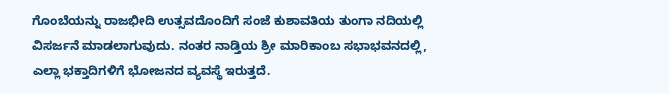ಗೊಂಬೆಯನ್ನು ರಾಜಭೀದಿ ಉತ್ಸವದೊಂದಿಗೆ ಸಂಜೆ ಕುಶಾವತಿಯ ತುಂಗಾ ನದಿಯಲ್ಲಿ ವಿಸರ್ಜನೆ ಮಾಡಲಾಗುವುದು. ನಂತರ ನಾಡ್ತಿಯ ಶ್ರೀ ಮಾರಿಕಾಂಬ ಸಭಾಭವನದಲ್ಲಿ, ಎಲ್ಲಾ ಭಕ್ತಾದಿಗಳಿಗೆ ಭೋಜನದ ವ್ಯವಸ್ಥೆ ಇರುತ್ತದೆ.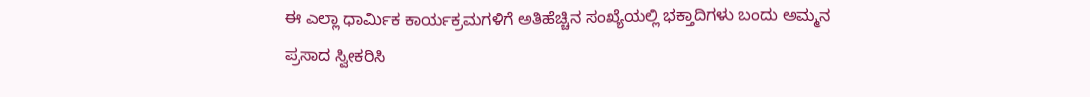ಈ ಎಲ್ಲಾ ಧಾರ್ಮಿಕ ಕಾರ್ಯಕ್ರಮಗಳಿಗೆ ಅತಿಹೆಚ್ಚಿನ ಸಂಖ್ಯೆಯಲ್ಲಿ ಭಕ್ತಾದಿಗಳು ಬಂದು ಅಮ್ಮನ ಪ್ರಸಾದ ಸ್ವೀಕರಿಸಿ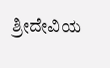ಶ್ರೀದೇವಿಯ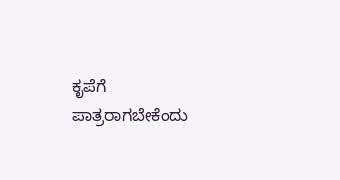ಕೃಪೆಗೆ ಪಾತ್ರರಾಗಬೇಕೆಂದು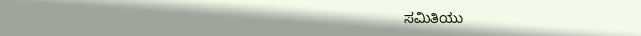ಸಮಿತಿಯು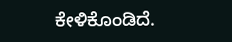ಕೇಳಿಕೊಂಡಿದೆ.